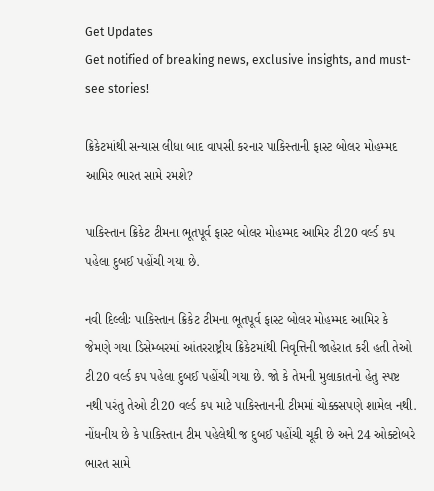Get Updates
Get notified of breaking news, exclusive insights, and must-see stories!

ક્રિકેટમાંથી સન્યાસ લીધા બાદ વાપસી કરનાર પાકિસ્તાની ફાસ્ટ બોલર મોહમ્મદ આમિર ભારત સામે રમશે?

પાકિસ્તાન ક્રિકેટ ટીમના ભૂતપૂર્વ ફાસ્ટ બોલર મોહમ્મદ આમિર ટી20 વર્લ્ડ કપ પહેલા દુબઈ પહોંચી ગયા છે.

નવી દિલ્લીઃ પાકિસ્તાન ક્રિકેટ ટીમના ભૂતપૂર્વ ફાસ્ટ બોલર મોહમ્મદ આમિર કે જેમણે ગયા ડિસેમ્બરમાં આંતરરાષ્ટ્રીય ક્રિકેટમાંથી નિવૃત્તિની જાહેરાત કરી હતી તેઓ ટી20 વર્લ્ડ કપ પહેલા દુબઈ પહોંચી ગયા છે. જો કે તેમની મુલાકાતનો હેતુ સ્પષ્ટ નથી પરંતુ તેઓ ટી20 વર્લ્ડ કપ માટે પાકિસ્તાનની ટીમમાં ચોક્કસપણે શામેલ નથી. નોંધનીય છે કે પાકિસ્તાન ટીમ પહેલેથી જ દુબઈ પહોંચી ચૂકી છે અને 24 ઓક્ટોબરે ભારત સામે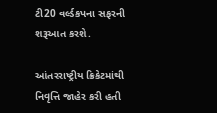ટી20 વર્લ્ડકપના સફરની શરૂઆત કરશે.

આંતરરાષ્ટ્રીય ક્રિકેટમાંથી નિવૃત્તિ જાહેર કરી હતી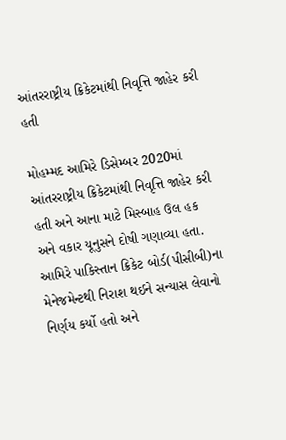આંતરરાષ્ટ્રીય ક્રિકેટમાંથી નિવૃત્તિ જાહેર કરી હતી

મોહમ્મદ આમિરે ડિસેમ્બર 2020માં આંતરરાષ્ટ્રીય ક્રિકેટમાંથી નિવૃત્તિ જાહેર કરી હતી અને આના માટે મિસ્બાહ ઉલ હક અને વકાર યૂનુસને દોષી ગણાવ્યા હતા. આમિરે પાકિસ્તાન ક્રિકેટ બોર્ડ(પીસીબી)ના મેનેજમેન્ટથી નિરાશ થઈને સન્યાસ લેવાનો નિર્ણય કર્યો હતો અને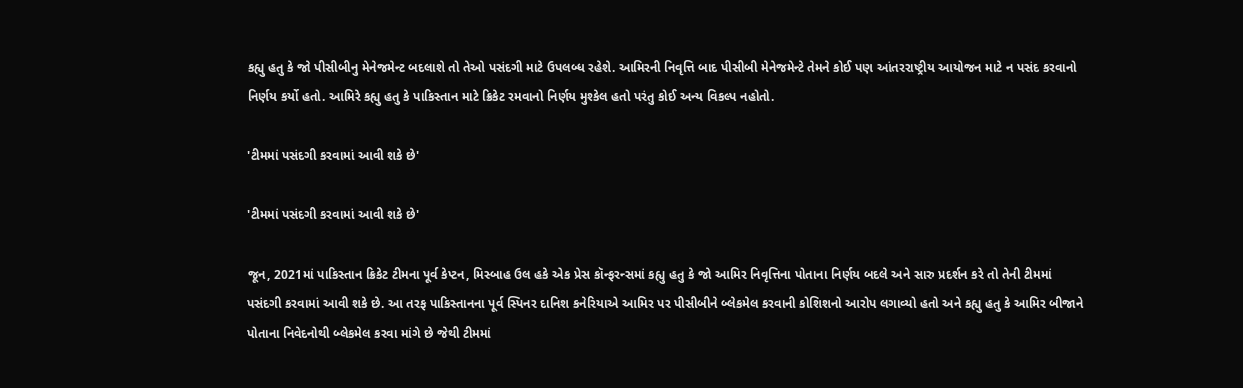કહ્યુ હતુ કે જો પીસીબીનુ મેનેજમેન્ટ બદલાશે તો તેઓ પસંદગી માટે ઉપલબ્ધ રહેશે. આમિરની નિવૃત્તિ બાદ પીસીબી મેનેજમેન્ટે તેમને કોઈ પણ આંતરરાષ્ટ્રીય આયોજન માટે ન પસંદ કરવાનો નિર્ણય કર્યો હતો. આમિરે કહ્યુ હતુ કે પાકિસ્તાન માટે ક્રિકેટ રમવાનો નિર્ણય મુશ્કેલ હતો પરંતુ કોઈ અન્ય વિકલ્પ નહોતો.

'ટીમમાં પસંદગી કરવામાં આવી શકે છે'

'ટીમમાં પસંદગી કરવામાં આવી શકે છે'

જૂન, 2021માં પાકિસ્તાન ક્રિકેટ ટીમના પૂર્વ કેપ્ટન, મિસ્બાહ ઉલ હકે એક પ્રેસ કૉન્ફરન્સમાં કહ્યુ હતુ કે જો આમિર નિવૃત્તિના પોતાના નિર્ણય બદલે અને સારુ પ્રદર્શન કરે તો તેની ટીમમાં પસંદગી કરવામાં આવી શકે છે. આ તરફ પાકિસ્તાનના પૂર્વ સ્પિનર દાનિશ કનેરિયાએ આમિર પર પીસીબીને બ્લેકમેલ કરવાની કોશિશનો આરોપ લગાવ્યો હતો અને કહ્યુ હતુ કે આમિર બીજાને પોતાના નિવેદનોથી બ્લેકમેલ કરવા માંગે છે જેથી ટીમમાં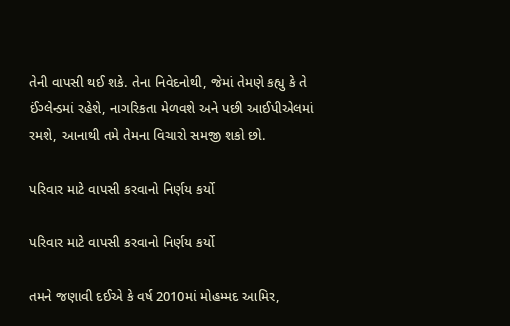તેની વાપસી થઈ શકે. તેના નિવેદનોથી, જેમાં તેમણે કહ્યુ કે તે ઈંગ્લેન્ડમાં રહેશે, નાગરિકતા મેળવશે અને પછી આઈપીએલમાં રમશે, આનાથી તમે તેમના વિચારો સમજી શકો છો.

પરિવાર માટે વાપસી કરવાનો નિર્ણય કર્યો

પરિવાર માટે વાપસી કરવાનો નિર્ણય કર્યો

તમને જણાવી દઈએ કે વર્ષ 2010માં મોહમ્મદ આમિર,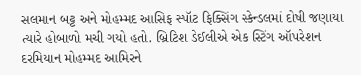સલમાન બટ્ટ અને મોહમ્મદ આસિફ સ્પૉટ ફિક્સિંગ સ્કેન્ડલમાં દોષી જણાયા ત્યારે હોબાળો મચી ગયો હતો. બ્રિટિશ ડેઈલીએ એક સ્ટિંગ ઑપરેશન દરમિયાન મોહમ્મદ આમિરને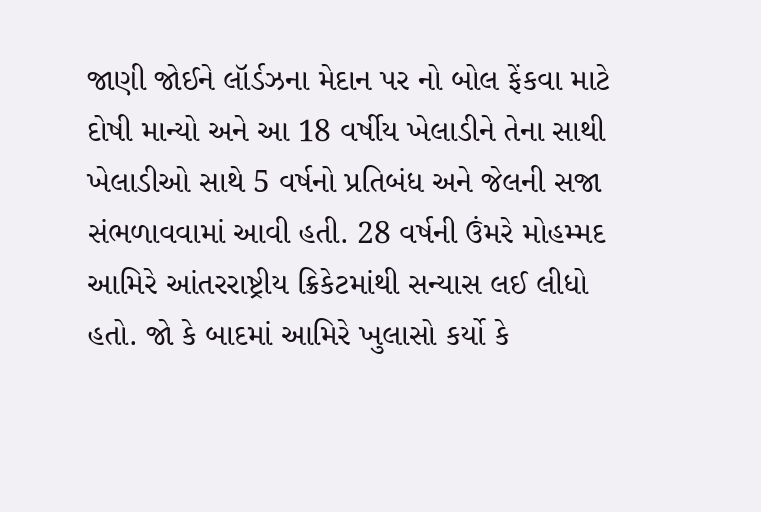જાણી જોઈને લૉર્ડઝના મેદાન પર નો બોલ ફેંકવા માટે દોષી માન્યો અને આ 18 વર્ષીય ખેલાડીને તેના સાથી ખેલાડીઓ સાથે 5 વર્ષનો પ્રતિબંધ અને જેલની સજા સંભળાવવામાં આવી હતી. 28 વર્ષની ઉંમરે મોહમ્મદ આમિરે આંતરરાષ્ટ્રીય ક્રિકેટમાંથી સન્યાસ લઈ લીધો હતો. જો કે બાદમાં આમિરે ખુલાસો કર્યો કે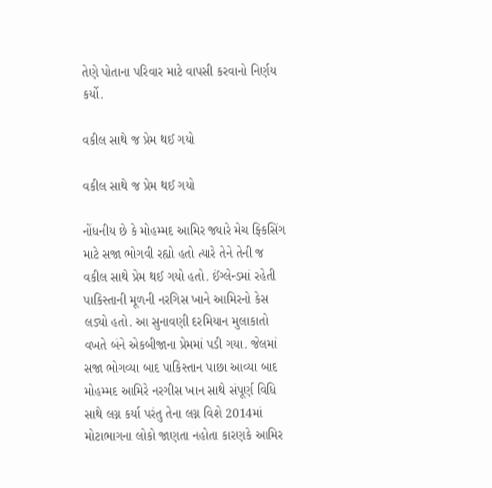તેણે પોતાના પરિવાર માટે વાપસી કરવાનો નિર્ણય કર્યો.

વકીલ સાથે જ પ્રેમ થઈ ગયો

વકીલ સાથે જ પ્રેમ થઈ ગયો

નોંધનીય છે કે મોહમ્મદ આમિર જ્યારે મેચ ફ્કિસિંગ માટે સજા ભોગવી રહ્યો હતો ત્યારે તેને તેની જ વકીલ સાથે પ્રેમ થઈ ગયો હતો. ઈંગ્લેન્ડમાં રહેતી પાકિસ્તાની મૂળની નરગિસ ખાને આમિરનો કેસ લડ્યો હતો. આ સુનાવણી દરમિયાન મુલાકાતો વખતે બંને એકબીજાના પ્રેમમાં પડી ગયા. જેલમાં સજા ભોગવ્યા બાદ પાકિસ્તાન પાછા આવ્યા બાદ મોહમ્મદ આમિરે નરગીસ ખાન સાથે સંપૂર્ણ વિધિ સાથે લગ્ન કર્યા પરંતુ તેના લગ્ન વિશે 2014માં મોટાભાગના લોકો જાણતા નહોતા કારણકે આમિર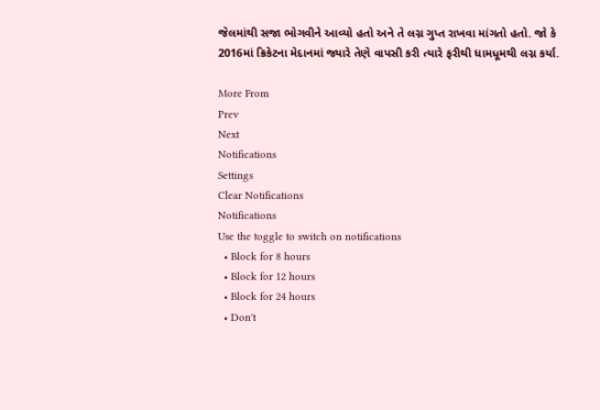જેલમાંથી સજા ભોગવીને આવ્યો હતો અને તે લગ્ન ગુપ્ત રાખવા માંગતો હતો. જો કે 2016માં ક્રિકેટના મેદાનમાં જ્યારે તેણે વાપસી કરી ત્યારે ફરીથી ધામધૂમથી લગ્ન કર્યા.

More From
Prev
Next
Notifications
Settings
Clear Notifications
Notifications
Use the toggle to switch on notifications
  • Block for 8 hours
  • Block for 12 hours
  • Block for 24 hours
  • Don't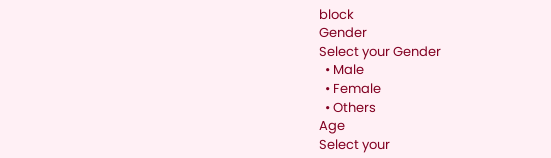block
Gender
Select your Gender
  • Male
  • Female
  • Others
Age
Select your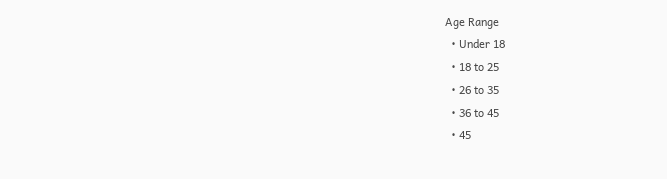Age Range
  • Under 18
  • 18 to 25
  • 26 to 35
  • 36 to 45
  • 45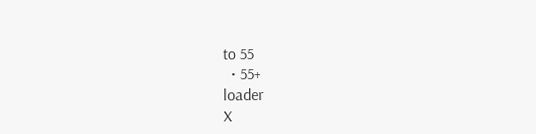to 55
  • 55+
loader
X